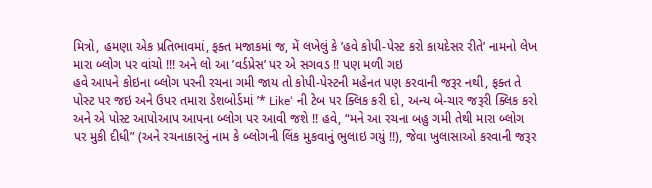મિત્રો, હમણા એક પ્રતિભાવમાં, ફક્ત મજાકમાં જ, મેં લખેલું કે ’હવે કોપી-પેસ્ટ કરો કાયદેસર રીતે’ નામનો લેખ મારા બ્લોગ પર વાંચો !!! અને લો આ ’વર્ડપ્રેસ’ પર એ સગવડ !! પણ મળી ગઇ
હવે આપને કોઇના બ્લોગ પરની રચના ગમી જાય તો કોપી-પેસ્ટની મહેનત પણ કરવાની જરૂર નથી, ફક્ત તે પોસ્ટ પર જઇ અને ઉપર તમારા ડેશબોર્ડમાં ’* Like‘ ની ટેબ પર ક્લિક કરી દો, અન્ય બે-ચાર જરૂરી ક્લિક કરો અને એ પોસ્ટ આપોઆપ આપના બ્લોગ પર આવી જશે !! હવે, “મને આ રચના બહુ ગમી તેથી મારા બ્લોગ પર મુકી દીધી” (અને રચનાકારનું નામ કે બ્લોગની લિંક મુકવાનું ભુલાઇ ગયું !!), જેવા ખુલાસાઓ કરવાની જરૂર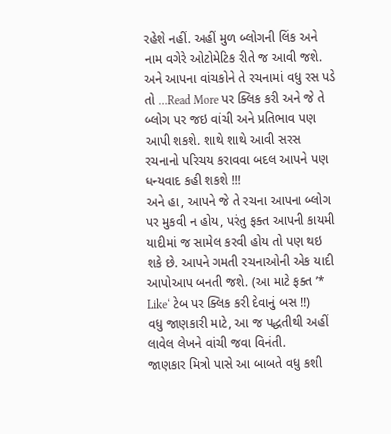રહેશે નહીં. અહીં મુળ બ્લોગની લિંક અને નામ વગેરે ઓટોમેટિક રીતે જ આવી જશે. અને આપના વાંચકોને તે રચનામાં વધુ રસ પડે તો …Read More પર ક્લિક કરી અને જે તે બ્લોગ પર જઇ વાંચી અને પ્રતિભાવ પણ આપી શકશે. શાથે શાથે આવી સરસ રચનાનો પરિચય કરાવવા બદલ આપને પણ ધન્યવાદ કહી શકશે !!!
અને હા, આપને જે તે રચના આપના બ્લોગ પર મુકવી ન હોય, પરંતુ ફક્ત આપની કાયમી યાદીમાં જ સામેલ કરવી હોય તો પણ થઇ શકે છે. આપને ગમતી રચનાઓની એક યાદી આપોઆપ બનતી જશે. (આ માટે ફક્ત ’* Like‘ ટેબ પર ક્લિક કરી દેવાનું બસ !!)
વધુ જાણકારી માટે, આ જ પદ્ધતીથી અહીં લાવેલ લેખને વાંચી જવા વિનંતી.
જાણકાર મિત્રો પાસે આ બાબતે વધુ કશી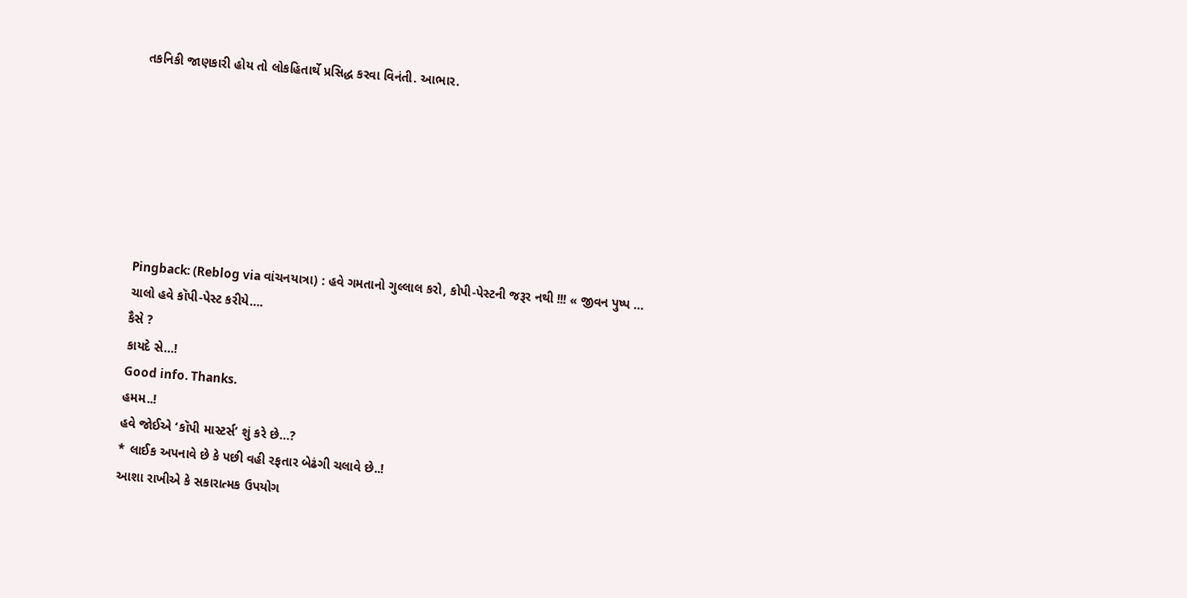તકનિકી જાણકારી હોય તો લોકહિતાર્થે પ્રસિદ્ધ કરવા વિનંતી. આભાર.







Pingback: (Reblog via વાંચનયાત્રા) : હવે ગમતાનો ગુલ્લાલ કરો, કોપી-પેસ્ટની જરૂર નથી !!! « જીવન પુષ્પ …
ચાલો હવે કૉપી-પેસ્ટ કરીયે….
કૈસે ?
કાયદે સે…!
Good info. Thanks.
હમમ..!
હવે જોઈએ ‘કૉપી માસ્ટર્સ’ શું કરે છે…?
* લાઈક અપનાવે છે કે પછી વહી રફતાર બેઢંગી ચલાવે છે..!
આશા રાખીએ કે સકારાત્મક ઉપયોગ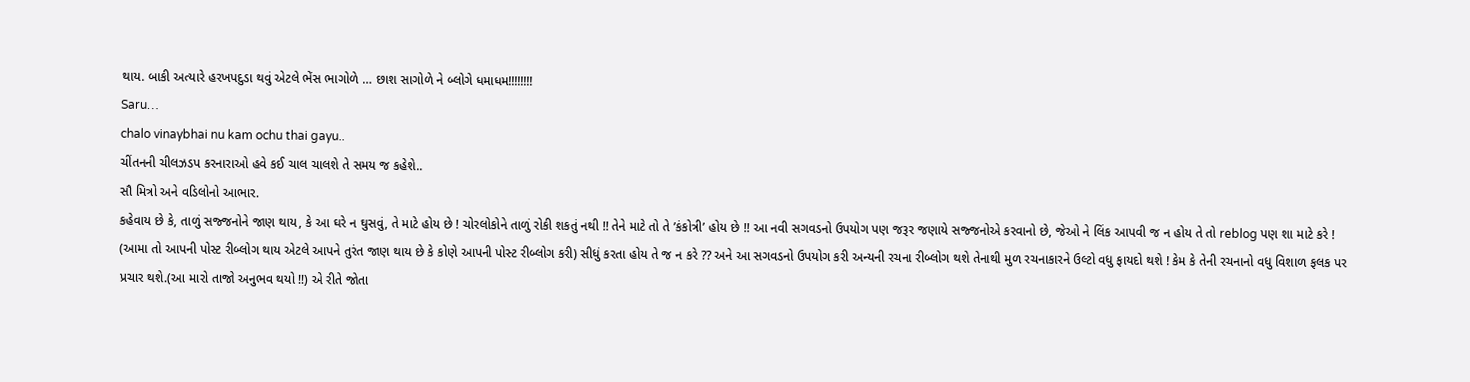થાય. બાકી અત્યારે હરખપદુડા થવું એટલે ભેંસ ભાગોળે … છાશ સાગોળે ને બ્લોગે ધમાધમ!!!!!!!!
Saru…
chalo vinaybhai nu kam ochu thai gayu..
ચીંતનની ચીલઝડપ કરનારાઓ હવે કઈ ચાલ ચાલશે તે સમય જ કહેશે..
સૌ મિત્રો અને વડિલોનો આભાર.
કહેવાય છે કે, તાળું સજ્જનોને જાણ થાય, કે આ ઘરે ન ઘુસવું, તે માટે હોય છે ! ચોરલોકોને તાળું રોકી શકતું નથી !! તેને માટે તો તે ’કંકોત્રી’ હોય છે !! આ નવી સગવડનો ઉપયોગ પણ જરૂર જણાયે સજ્જનોએ કરવાનો છે, જેઓ ને લિંક આપવી જ ન હોય તે તો reblog પણ શા માટે કરે ! (આમા તો આપની પોસ્ટ રીબ્લોગ થાય એટલે આપને તુરંત જાણ થાય છે કે કોણે આપની પોસ્ટ રીબ્લોગ કરી) સીધું કરતા હોય તે જ ન કરે ?? અને આ સગવડનો ઉપયોગ કરી અન્યની રચના રીબ્લોગ થશે તેનાથી મુળ રચનાકારને ઉલ્ટો વધુ ફાયદો થશે ! કેમ કે તેની રચનાનો વધુ વિશાળ ફલક પર પ્રચાર થશે.(આ મારો તાજો અનુભવ થયો !!) એ રીતે જોતા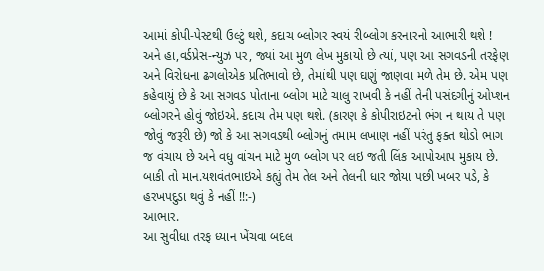આમાં કોપી-પેસ્ટથી ઉલ્ટું થશે, કદાચ બ્લોગર સ્વયં રીબ્લોગ કરનારનો આભારી થશે !
અને હા,વર્ડપ્રેસ-ન્યુઝ પર, જ્યાં આ મુળ લેખ મુકાયો છે ત્યાં, પણ આ સગવડની તરફેણ અને વિરોધના ઢગલોએક પ્રતિભાવો છે, તેમાંથી પણ ઘણું જાણવા મળે તેમ છે. એમ પણ કહેવાયું છે કે આ સગવડ પોતાના બ્લોગ માટે ચાલુ રાખવી કે નહીં તેની પસંદગીનું ઓપ્શન બ્લોગરને હોવું જોઇએ. કદાચ તેમ પણ થશે. (કારણ કે કોપીરાઇટનો ભંગ ન થાય તે પણ જોવું જરૂરી છે) જો કે આ સગવડથી બ્લોગનું તમામ લખાણ નહીં પરંતુ ફક્ત થોડો ભાગ જ વંચાય છે અને વધુ વાંચન માટે મુળ બ્લોગ પર લઇ જતી લિંક આપોઆપ મુકાય છે.
બાકી તો માન.યશવંતભાઇએ કહ્યું તેમ તેલ અને તેલની ધાર જોયા પછી ખબર પડે, કે હરખપદુડા થવું કે નહીં !!:-)
આભાર.
આ સુવીધા તરફ ધ્યાન ખેંચવા બદલ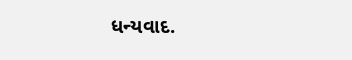ધન્યવાદ.